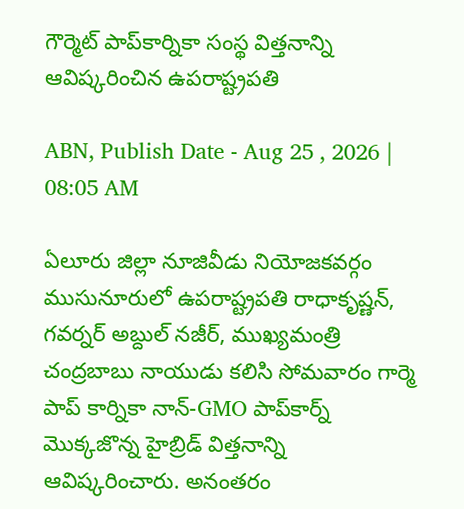గౌర్మెట్‌ పాప్‌కార్నికా సంస్థ విత్తనాన్ని ఆవిష్కరించిన ఉపరాష్ట్రపతి

ABN, Publish Date - Aug 25 , 2026 | 08:05 AM

ఏలూరు జిల్లా నూజివీడు నియోజకవర్గం ముసునూరులో ఉపరాష్ట్రపతి రాధాకృష్ణన్, గవర్నర్ అబ్దుల్ నజీర్, ముఖ్యమంత్రి చంద్రబాబు నాయుడు కలిసి సోమవారం గార్మె పాప్ కార్నికా నాన్-GMO పాప్‌కార్న్ మొక్కజొన్న హైబ్రిడ్ విత్తనాన్ని ఆవిష్కరించారు. అనంతరం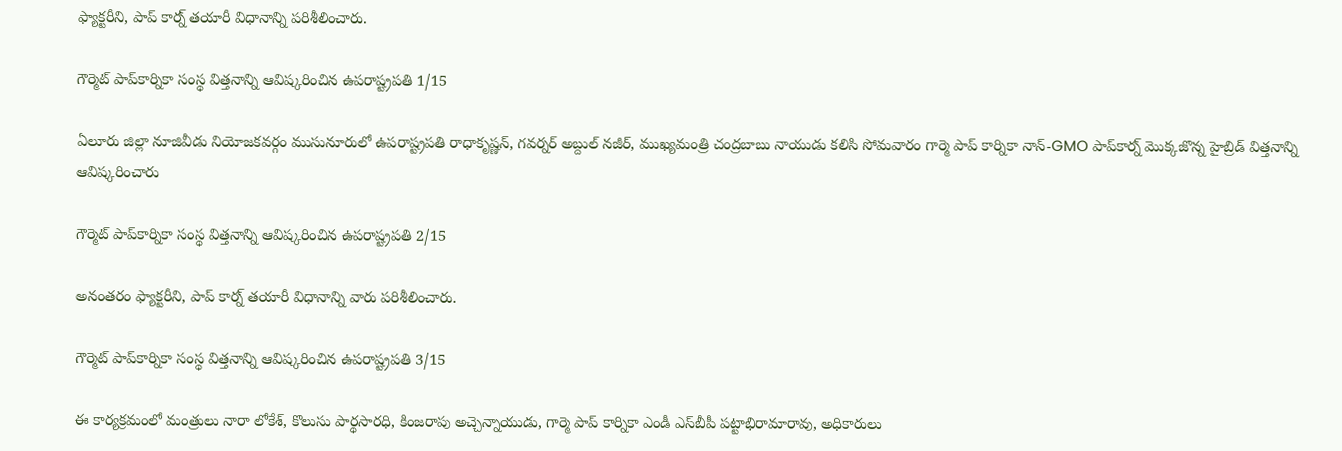ఫ్యాక్టరీని, పాప్ కార్న్ తయారీ విధానాన్ని పరిశీలించారు.

గౌర్మెట్‌ పాప్‌కార్నికా సంస్థ విత్తనాన్ని ఆవిష్కరించిన ఉపరాష్ట్రపతి 1/15

ఏలూరు జిల్లా నూజివీడు నియోజకవర్గం ముసునూరులో ఉపరాష్ట్రపతి రాధాకృష్ణన్, గవర్నర్ అబ్దుల్ నజీర్, ముఖ్యమంత్రి చంద్రబాబు నాయుడు కలిసి సోమవారం గార్మె పాప్ కార్నికా నాన్-GMO పాప్‌కార్న్ మొక్కజొన్న హైబ్రిడ్ విత్తనాన్ని ఆవిష్కరించారు

గౌర్మెట్‌ పాప్‌కార్నికా సంస్థ విత్తనాన్ని ఆవిష్కరించిన ఉపరాష్ట్రపతి 2/15

అనంతరం ఫ్యాక్టరీని, పాప్ కార్న్ తయారీ విధానాన్ని వారు పరిశీలించారు.

గౌర్మెట్‌ పాప్‌కార్నికా సంస్థ విత్తనాన్ని ఆవిష్కరించిన ఉపరాష్ట్రపతి 3/15

ఈ కార్యక్రమంలో మంత్రులు నారా లోకేశ్, కొలుసు పార్థసారధి, కింజరాపు అచ్చెన్నాయుడు, గార్మె పాప్ కార్నికా ఎండీ ఎస్‌బీపీ పట్టాభిరామారావు, అధికారులు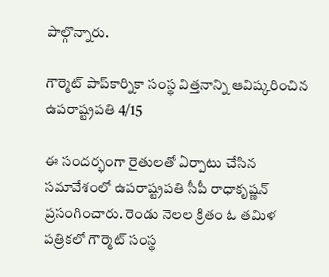పాల్గొన్నారు.

గౌర్మెట్‌ పాప్‌కార్నికా సంస్థ విత్తనాన్ని ఆవిష్కరించిన ఉపరాష్ట్రపతి 4/15

ఈ సందర్భంగా రైతులతో ఏర్పాటు చేసిన సమావేశంలో ఉపరాష్ట్రపతి సీపీ రాధాకృష్ణన్‌ ప్రసంగించారు. రెండు నెలల క్రితం ఓ తమిళ పత్రికలో గౌర్మెట్‌ సంస్థ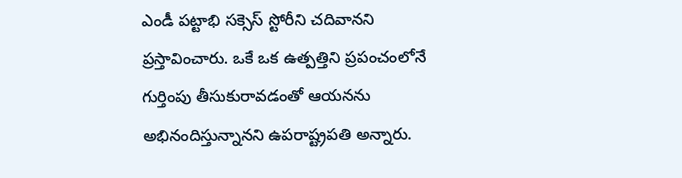ఎండీ పట్టాభి సక్సెస్ స్టోరీని చదివానని ప్రస్తావించారు. ఒకే ఒక ఉత్పత్తిని ప్రపంచంలోనే గుర్తింపు తీసుకురావడంతో ఆయనను అభినందిస్తున్నానని ఉపరాష్ట్రపతి అన్నారు.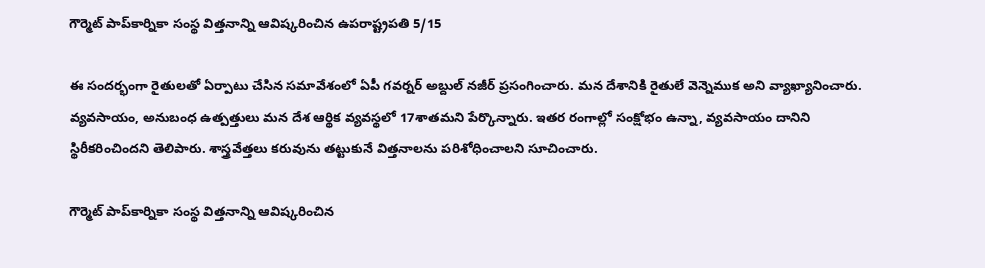గౌర్మెట్‌ పాప్‌కార్నికా సంస్థ విత్తనాన్ని ఆవిష్కరించిన ఉపరాష్ట్రపతి 5/15

ఈ సందర్భంగా రైతులతో ఏర్పాటు చేసిన సమావేశంలో ఏపీ గవర్నర్ అబ్దుల్ నజీర్ ప్రసంగించారు. మన దేశానికి రైతులే వెన్నెముక అని వ్యాఖ్యానించారు. వ్యవసాయం, అనుబంధ ఉత్పత్తులు మన దేశ ఆర్థిక వ్యవస్థలో 17శాతమని పేర్కొన్నారు. ఇతర రంగాల్లో సంక్షోభం ఉన్నా, వ్యవసాయం దానిని స్థిరీకరించిందని తెలిపారు. శాస్త్రవేత్తలు కరువును తట్టుకునే విత్తనాలను పరిశోధించాలని సూచించారు.

గౌర్మెట్‌ పాప్‌కార్నికా సంస్థ విత్తనాన్ని ఆవిష్కరించిన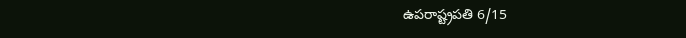ఉపరాష్ట్రపతి 6/15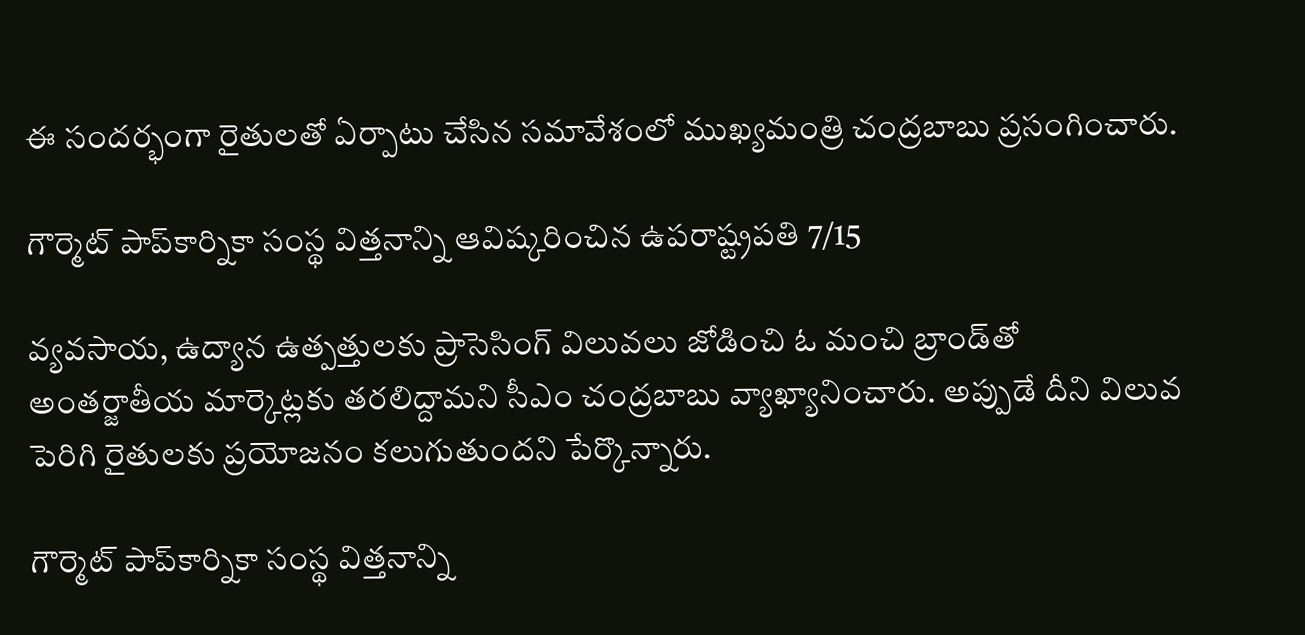ఈ సందర్భంగా రైతులతో ఏర్పాటు చేసిన సమావేశంలో ముఖ్యమంత్రి చంద్రబాబు ప్రసంగించారు.

గౌర్మెట్‌ పాప్‌కార్నికా సంస్థ విత్తనాన్ని ఆవిష్కరించిన ఉపరాష్ట్రపతి 7/15

వ్యవసాయ, ఉద్యాన ఉత్పత్తులకు ప్రాసెసింగ్‌ విలువలు జోడించి ఓ మంచి బ్రాండ్‌తో అంతర్జాతీయ మార్కెట్లకు తరలిద్దామని సీఎం చంద్రబాబు వ్యాఖ్యానించారు. అప్పుడే దీని విలువ పెరిగి రైతులకు ప్రయోజనం కలుగుతుందని పేర్కొన్నారు.

గౌర్మెట్‌ పాప్‌కార్నికా సంస్థ విత్తనాన్ని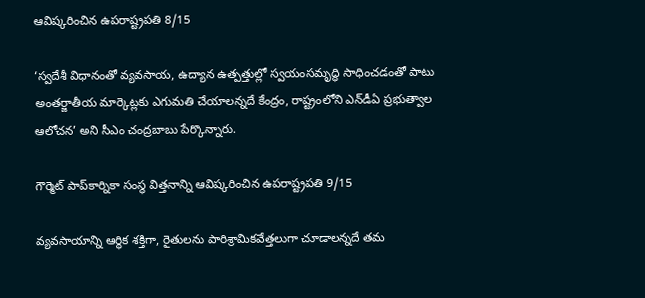ఆవిష్కరించిన ఉపరాష్ట్రపతి 8/15

‘స్వదేశీ విధానంతో వ్యవసాయ, ఉద్యాన ఉత్పత్తుల్లో స్వయంసమృద్ధి సాధించడంతో పాటు అంతర్జాతీయ మార్కెట్లకు ఎగుమతి చేయాలన్నదే కేంద్రం, రాష్ట్రంలోని ఎన్‌డీఏ ప్రభుత్వాల ఆలోచన’ అని సీఎం చంద్రబాబు పేర్కొన్నారు.

గౌర్మెట్‌ పాప్‌కార్నికా సంస్థ విత్తనాన్ని ఆవిష్కరించిన ఉపరాష్ట్రపతి 9/15

వ్యవసాయాన్ని ఆర్థిక శక్తిగా, రైతులను పారిశ్రామికవేత్తలుగా చూడాలన్నదే తమ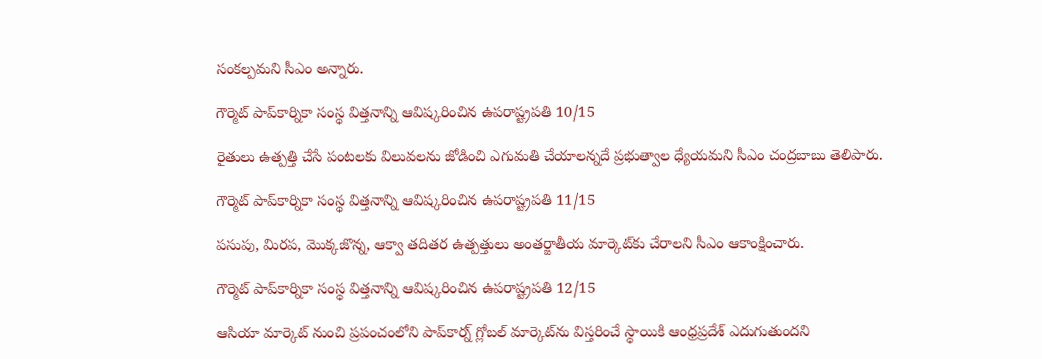సంకల్పమని సీఎం అన్నారు.

గౌర్మెట్‌ పాప్‌కార్నికా సంస్థ విత్తనాన్ని ఆవిష్కరించిన ఉపరాష్ట్రపతి 10/15

రైతులు ఉత్పత్తి చేసే పంటలకు విలువలను జోడించి ఎగుమతి చేయాలన్నదే ప్రభుత్వాల ధ్యేయమని సీఎం చంద్రబాబు తెలిపారు.

గౌర్మెట్‌ పాప్‌కార్నికా సంస్థ విత్తనాన్ని ఆవిష్కరించిన ఉపరాష్ట్రపతి 11/15

పసుపు, మిరప, మొక్కజొన్న, ఆక్వా తదితర ఉత్పత్తులు అంతర్జాతీయ మార్కెట్‌కు చేరాలని సీఎం ఆకాంక్షించారు.

గౌర్మెట్‌ పాప్‌కార్నికా సంస్థ విత్తనాన్ని ఆవిష్కరించిన ఉపరాష్ట్రపతి 12/15

ఆసియా మార్కెట్‌ నుంచి ప్రపంచంలోని పాప్‌కార్న్‌ గ్లోబల్‌ మార్కెట్‌ను విస్తరించే స్థాయికి ఆంధ్రప్రదేశ్‌ ఎదుగుతుందని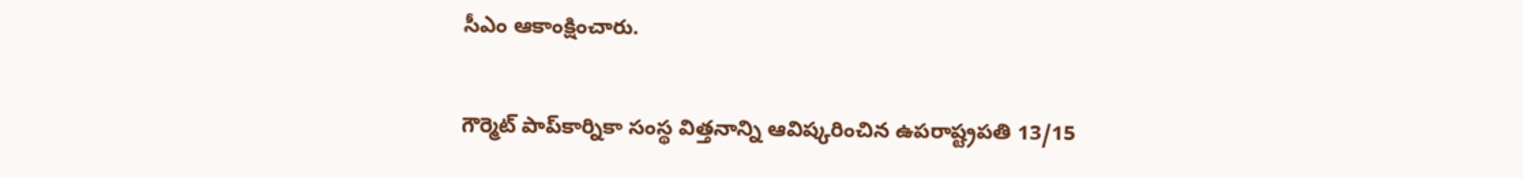సీఎం ఆకాంక్షించారు.

గౌర్మెట్‌ పాప్‌కార్నికా సంస్థ విత్తనాన్ని ఆవిష్కరించిన ఉపరాష్ట్రపతి 13/15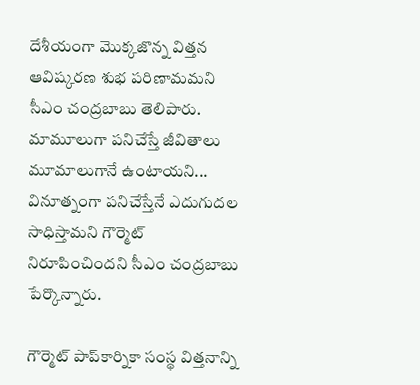దేశీయంగా మొక్కజొన్న విత్తన ఆవిష్కరణ శుభ పరిణామమని సీఎం చంద్రబాబు తెలిపారు. మామూలుగా పనిచేస్తే జీవితాలు మూమాలుగానే ఉంటాయని... వినూత్నంగా పనిచేస్తేనే ఎదుగుదల సాధిస్తామని గౌర్మెట్‌ నిరూపించిందని సీఎం చంద్రబాబు పేర్కొన్నారు.

గౌర్మెట్‌ పాప్‌కార్నికా సంస్థ విత్తనాన్ని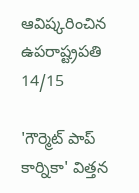ఆవిష్కరించిన ఉపరాష్ట్రపతి 14/15

'గౌర్మెట్ పాప్ కార్నికా' విత్తన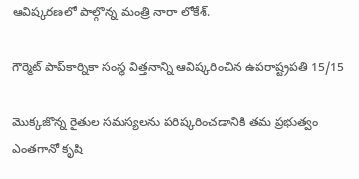ఆవిష్కరణలో పాల్గొన్న మంత్రి నారా లోకేశ్.

గౌర్మెట్‌ పాప్‌కార్నికా సంస్థ విత్తనాన్ని ఆవిష్కరించిన ఉపరాష్ట్రపతి 15/15

మొక్కజొన్న రైతుల సమస్యలను పరిష్కరించడానికి తమ ప్రభుత్వం ఎంతగానో కృషి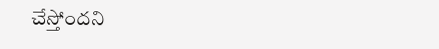చేస్తోందని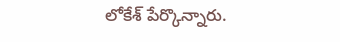లోకేశ్ పేర్కొన్నారు.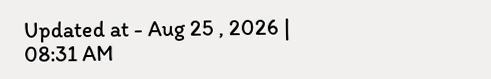Updated at - Aug 25 , 2026 | 08:31 AM